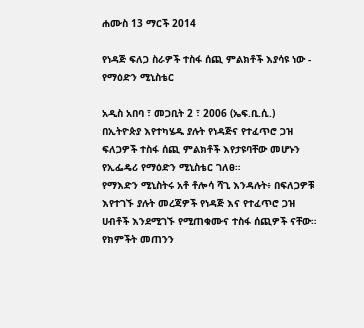ሐሙስ 13 ማርች 2014

የነዳጅ ፍለጋ ስራዎች ተስፋ ሰጪ ምልክቶች እያሳዩ ነው - የማዕድን ሚኒስቴር

አዲስ አበባ ፣ መጋቢት 2 ፣ 2006 (ኤፍ.ቢ.ሲ.) በኢትዮጵያ እየተካሄዱ ያሉት የነዳጅና የተፈጥሮ ጋዝ ፍለጋዎች ተስፋ ሰጪ ምልክቶች እየታዩባቸው መሆኑን የኢፌዴሪ የማዕድን ሚኒስቴር ገለፀ።
የማእድን ሚኒስትሩ አቶ ቶሎሳ ሻጊ እንዳሉት፥ በፍለጋዎቹ እየተገኙ ያሉት መረጃዎች የነዳጅ እና የተፈጥሮ ጋዝ ሀብቶች እንደሚገኙ የሚጠቁሙና ተስፋ ሰጪዎች ናቸው።
የክምችት መጠንን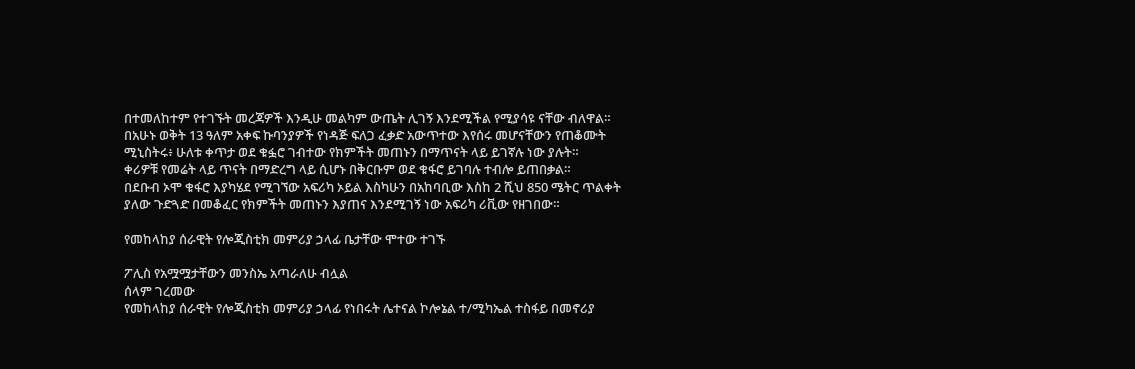በተመለከተም የተገኙት መረጃዎች እንዲሁ መልካም ውጤት ሊገኝ እንደሚችል የሚያሳዩ ናቸው ብለዋል።
በአሁኑ ወቅት 13 ዓለም አቀፍ ኩባንያዎች የነዳጅ ፍለጋ ፈቃድ አውጥተው እየሰሩ መሆናቸውን የጠቆሙት ሚኒስትሩ፥ ሁለቱ ቀጥታ ወደ ቁፏሮ ገብተው የክምችት መጠኑን በማጥናት ላይ ይገኛሉ ነው ያሉት።
ቀሪዎቹ የመሬት ላይ ጥናት በማድረግ ላይ ሲሆኑ በቅርቡም ወደ ቁፋሮ ይገባሉ ተብሎ ይጠበቃል።
በደቡብ ኦሞ ቁፋሮ እያካሄደ የሚገኘው አፍሪካ ኦይል እስካሁን በአከባቢው እስከ 2 ሺህ 850 ሜትር ጥልቀት ያለው ጉድጓድ በመቆፈር የክምችት መጠኑን እያጠና እንደሚገኝ ነው አፍሪካ ሪቪው የዘገበው።

የመከላከያ ሰራዊት የሎጂስቲክ መምሪያ ኃላፊ ቤታቸው ሞተው ተገኙ

ፖሊስ የአሟሟታቸውን መንስኤ አጣራለሁ ብሏል
ሰላም ገረመው
የመከላከያ ሰራዊት የሎጂስቲክ መምሪያ ኃላፊ የነበሩት ሌተናል ኮሎኔል ተ/ሚካኤል ተስፋይ በመኖሪያ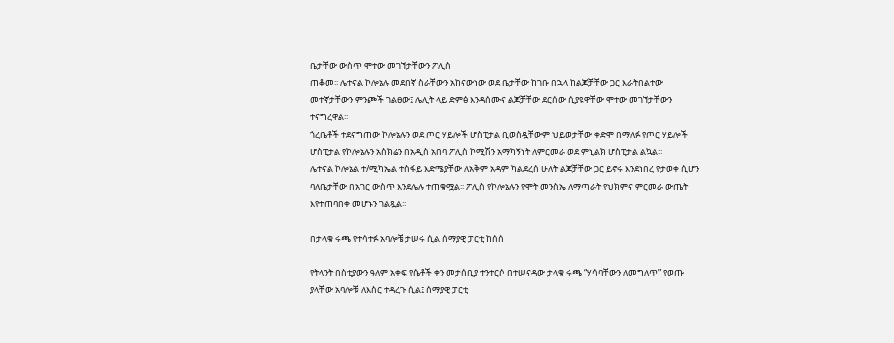ቤታቸው ውስጥ ሞተው መገኘታቸውን ፖሊስ
ጠቆመ፡፡ ሌተናል ኮሎኔሉ መደበኛ ስራቸውን አከናውነው ወደ ቤታቸው ከገቡ በኋላ ከልጆቻቸው ጋር እራትበልተው መተኛታቸውን ምንጮች ገልፀው፤ ሌሊት ላይ ድምፅ እንዳሰሙና ልጆቻቸው ደርሰው ሲያዩዋቸው ሞተው መገኘታቸውን ተናግረዋል፡፡
ጎረቤቶች ተደናግጠው ኮሎኔሉን ወደ ጦር ሃይሎች ሆስፒታል ቢወስዷቸውም ህይወታቸው ቀድሞ በማለፉ የጦር ሃይሎች ሆስፒታል የኮሎኔሉን አስክሬን በአዲስ አበባ ፖሊስ ኮሚሽን አማካኝነት ለምርመራ ወደ ምኒልክ ሆስፒታል ልኳል፡፡
ሌተናል ኮሎኔል ተ/ሚካኤል ተስፋይ እድሜያቸው ለአቅም አዳም ካልደረሰ ሁለት ልጆቻቸው ጋር ይኖሩ እንደነበረ የታወቀ ሲሆን ባለቤታቸው በአገር ውስጥ እንደሌሉ ተጠቁሟል፡፡ ፖሊስ የኮሎኔሉን የሞት መንስኤ ለማጣራት የህክምና ምርመራ ውጤት እየተጠባበቀ መሆኑን ገልጿል፡፡

በታላቁ ሩጫ የተሳተፉ አባሎቼ ታሠሩ ሲል ሰማያዊ ፓርቲ ከሰሰ

የትላንት በስቲያውን ዓለም አቀፍ የሴቶች ቀን መታሰቢያ ተንተርሶ በተሠናዳው ታላቁ ሩጫ “ሃሳባቸውን ለመግለጥ” የወጡ ያላቸው አባሎቹ ለእስር ተዳረጉ ሲል፤ ሰማያዊ ፓርቲ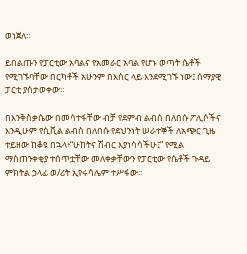ወነጀለ።

ይበልጡን የፓርቲው አባልና የአመራር አባል የሆኑ ወጣት ሴቶች የሚገኙባቸው በርካቶች አሁንም በእስር ላይ እንደሚገኙ ነው፤ ሰማያዊ ፓርቲ ያስታወቀው።

በእንቅስቃሴው በመሳተፋቸው ብቻ የደምብ ልብስ በለበሱ ፖሊሶችና እንዲሁም የሲቪል ልብስ በለበሱ የደህንነት ሠራተኞች ለአጭር ጊዜ ተይዘው ከቆዩ በኋላ፥“ሁከትና ሽብር እያነሳሳችሁ፤” የሚል ማስጠንቀቂያ ተሰጥቷቸው መለቀቃቸውን የፓርቲው የሴቶች ጉዳይ ምክትል ኃላፊ ወ/ሪት ኢየሩሳሌም ተሥፋው።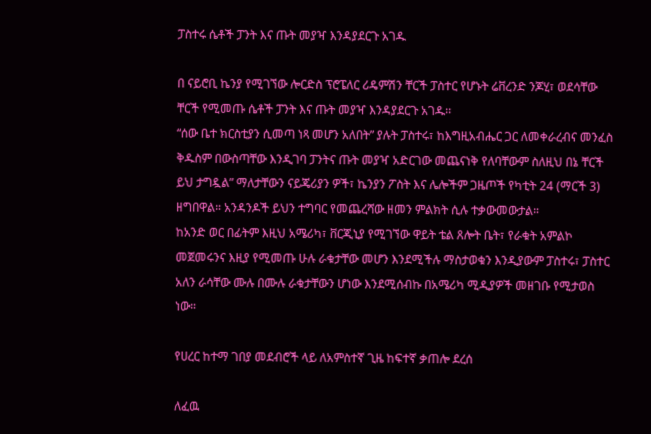ፓስተሩ ሴቶች ፓንት እና ጡት መያዣ እንዳያደርጉ አገዱ

በ ናይሮቢ ኬንያ የሚገኘው ሎርድስ ፕሮፔለር ሪዴምሽን ቸርች ፓስተር የሆኑት ሬቨረንድ ንጆሂ፣ ወደሳቸው ቸርች የሚመጡ ሴቶች ፓንት እና ጡት መያዣ እንዳያደርጉ አገዱ፡፡
“ሰው ቤተ ክርስቲያን ሲመጣ ነጻ መሆን አለበት” ያሉት ፓስተሩ፣ ከእግዚአብሔር ጋር ለመቀራረብና መንፈስ ቅዱስም በውስጣቸው እንዲገባ ፓንትና ጡት መያዣ አድርገው መጨናነቅ የለባቸውም ስለዚህ በኔ ቸርች ይህ ታግዷል” ማለታቸውን ናይጄሪያን ዎች፣ ኬንያን ፖስት እና ሌሎችም ጋዜጦች የካቲት 24 (ማርች 3) ዘግበዋል። አንዳንዶች ይህን ተግባር የመጨረሻው ዘመን ምልክት ሲሉ ተቃውመውታል።
ከአንድ ወር በፊትም እዚህ አሜሪካ፣ ቨርጂኒያ የሚገኘው ዋይት ቴል ጸሎት ቤት፣ የራቁት አምልኮ መጀመሩንና እዚያ የሚመጡ ሁሉ ራቁታቸው መሆን እንደሚችሉ ማስታወቁን እንዲያውም ፓስተሩ፣ ፓስተር አለን ራሳቸው ሙሉ በሙሉ ራቁታቸውን ሆነው እንደሚሰብኩ በአሜሪካ ሚዲያዎች መዘገቡ የሚታወስ ነው።

የሀረር ከተማ ገበያ መደብሮች ላይ ለአምስተኛ ጊዜ ከፍተኛ ቃጠሎ ደረሰ

ለፈዉ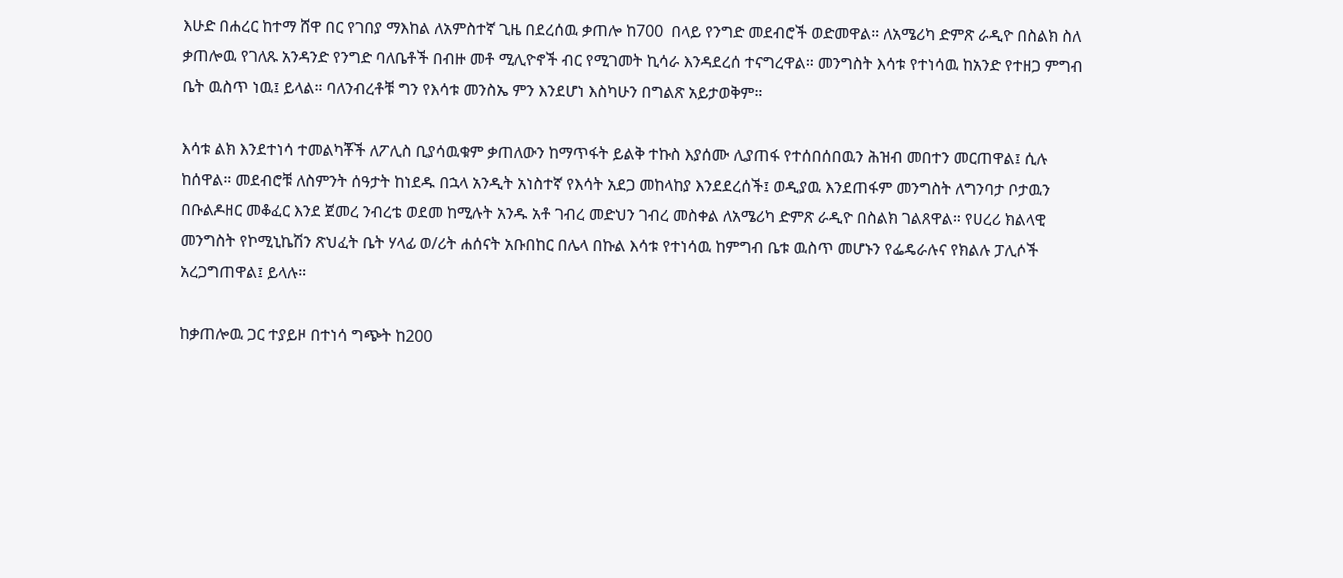እሁድ በሐረር ከተማ ሸዋ በር የገበያ ማእከል ለአምስተኛ ጊዜ በደረሰዉ ቃጠሎ ከ700  በላይ የንግድ መደብሮች ወድመዋል። ለአሜሪካ ድምጽ ራዲዮ በስልክ ስለ ቃጠሎዉ የገለጹ አንዳንድ የንግድ ባለቤቶች በብዙ መቶ ሚሊዮኖች ብር የሚገመት ኪሳራ እንዳደረሰ ተናግረዋል። መንግስት እሳቱ የተነሳዉ ከአንድ የተዘጋ ምግብ ቤት ዉስጥ ነዉ፤ ይላል። ባለንብረቶቹ ግን የእሳቱ መንስኤ ምን እንደሆነ እስካሁን በግልጽ አይታወቅም።

እሳቱ ልክ እንደተነሳ ተመልካቾች ለፖሊስ ቢያሳዉቁም ቃጠለውን ከማጥፋት ይልቅ ተኩስ እያሰሙ ሊያጠፋ የተሰበሰበዉን ሕዝብ መበተን መርጠዋል፤ ሲሉ ከሰዋል። መደብሮቹ ለስምንት ሰዓታት ከነደዱ በኋላ አንዲት አነስተኛ የእሳት አደጋ መከላከያ እንደደረሰች፤ ወዲያዉ እንደጠፋም መንግስት ለግንባታ ቦታዉን በቡልዶዘር መቆፈር እንደ ጀመረ ንብረቴ ወደመ ከሚሉት አንዱ አቶ ገብረ መድህን ገብረ መስቀል ለአሜሪካ ድምጽ ራዲዮ በስልክ ገልጸዋል። የሀረሪ ክልላዊ መንግስት የኮሚኒኬሽን ጽህፈት ቤት ሃላፊ ወ/ሪት ሐሰናት አቡበከር በሌላ በኩል እሳቱ የተነሳዉ ከምግብ ቤቱ ዉስጥ መሆኑን የፌዴራሉና የክልሉ ፓሊሶች አረጋግጠዋል፤ ይላሉ።

ከቃጠሎዉ ጋር ተያይዞ በተነሳ ግጭት ከ200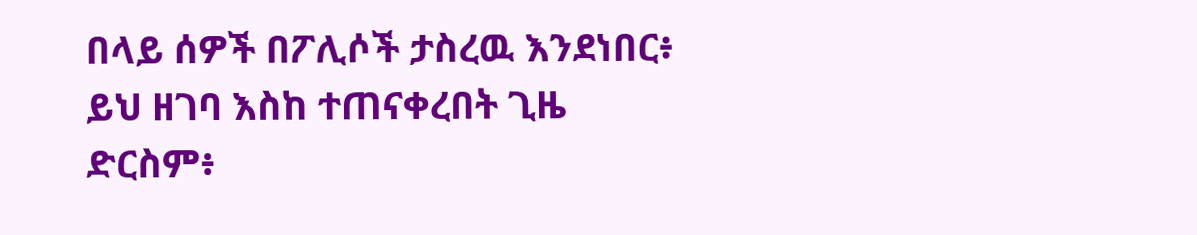በላይ ሰዎች በፖሊሶች ታስረዉ እንደነበር፥ ይህ ዘገባ እስከ ተጠናቀረበት ጊዜ ድርስም፥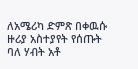ለአሜሪካ ድምጽ በቀዉሱ ዙሪያ አስተያየት የሰጡት ባለ ሃብት አቶ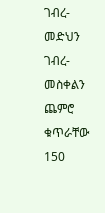ገብረ-መድህን ገብረ-መስቀልን ጨምሮ ቁጥራቸው 150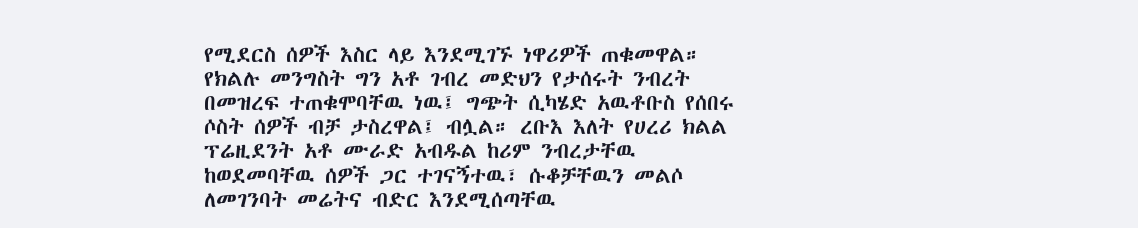የሚደርስ ሰዎች እስር ላይ እንደሚገኙ ነዋሪዎች ጠቁመዋል።  የክልሉ መንግስት ግን አቶ ገብረ መድህን የታሰሩት ንብረት በመዝረፍ ተጠቁሞባቸዉ ነዉ፤ ግጭት ሲካሄድ አዉቶቡስ የሰበሩ ሶስት ሰዎች ብቻ ታስረዋል፤ ብሏል። ረቡእ እለት የሀረሪ ክልል ፕሬዚደንት አቶ ሙራድ አብዱል ከሪም ንብረታቸዉ ከወደመባቸዉ ሰዎች ጋር ተገናኝተዉ፣ ሱቆቻቸዉን መልሶ ለመገንባት መሬትና ብድር እንደሚሰጣቸዉ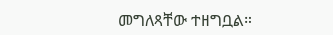መግለጻቸው ተዘግቧል።